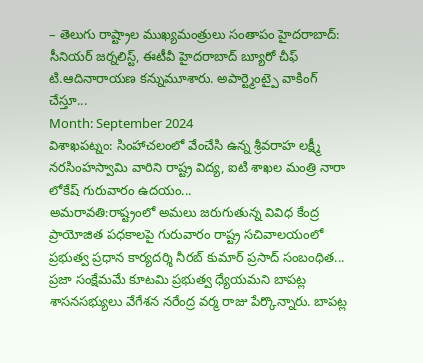– తెలుగు రాష్ట్రాల ముఖ్యమంత్రులు సంతాపం హైదరాబాద్: సీనియర్ జర్నలిస్ట్, ఈటీవీ హైదరాబాద్ బ్యూరో చీఫ్ టి.ఆదినారాయణ కన్నుమూశారు. అపార్ట్మెంట్పై వాకింగ్ చేస్తూ...
Month: September 2024
విశాఖపట్నం: సింహాచలంలో వేంచేసి ఉన్న శ్రీవరాహ లక్ష్మీ నరసింహస్వామి వారిని రాష్ట్ర విద్య, ఐటి శాఖల మంత్రి నారా లోకేష్ గురువారం ఉదయం...
అమరావతి:రాష్ట్రంలో అమలు జరుగుతున్న వివిధ కేంద్ర ప్రాయోజిత పధకాలపై గురువారం రాష్ట్ర సచివాలయంలో ప్రభుత్వ ప్రధాన కార్యదర్శి నీరబ్ కుమార్ ప్రసాద్ సంబంధిత...
ప్రజా సంక్షేమమే కూటమి ప్రభుత్వ ధ్యేయమని బాపట్ల శాసనసభ్యులు వేగేశన నరేంద్ర వర్మ రాజు పేర్కొన్నారు. బాపట్ల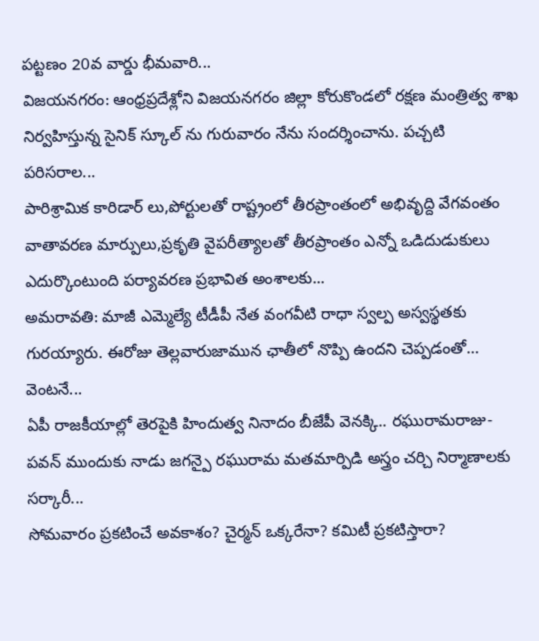పట్టణం 20వ వార్డు భీమవారి...
విజయనగరం: ఆంధ్రప్రదేశ్లోని విజయనగరం జిల్లా కోరుకొండలో రక్షణ మంత్రిత్వ శాఖ నిర్వహిస్తున్న సైనిక్ స్కూల్ ను గురువారం నేను సందర్శించాను. పచ్చటి పరిసరాల...
పారిశ్రామిక కారిడార్ లు,పోర్టులతో రాష్ట్రంలో తీరప్రాంతంలో అభివృద్ది వేగవంతం వాతావరణ మార్పులు,ప్రకృతి వైపరీత్యాలతో తీరప్రాంతం ఎన్నో ఒడిదుడుకులు ఎదుర్కొంటుంది పర్యావరణ ప్రభావిత అంశాలకు...
అమరావతి: మాజీ ఎమ్మెల్యే టీడీపీ నేత వంగవీటి రాధా స్వల్ప అస్వస్థతకు గురయ్యారు. ఈరోజు తెల్లవారుజామున ఛాతీలో నొప్పి ఉందని చెప్పడంతో… వెంటనే...
ఏపీ రాజకీయాల్లో తెరపైకి హిందుత్వ నినాదం బీజేపీ వెనక్కి.. రఘురామరాజు-పవన్ ముందుకు నాడు జగన్పై రఘురామ మతమార్పిడి అస్త్రం చర్చి నిర్మాణాలకు సర్కారీ...
సోమవారం ప్రకటించే అవకాశం? చైర్మన్ ఒక్కరేనా? కమిటీ ప్రకటిస్తారా?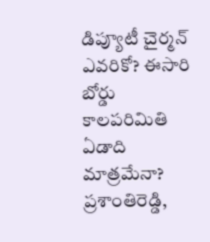డిప్యూటీ చైర్మన్ ఎవరికో? ఈసారి బోర్డు కాలపరిమితి ఏడాది మాత్రమేనా? ప్రశాంతిరెడ్డి,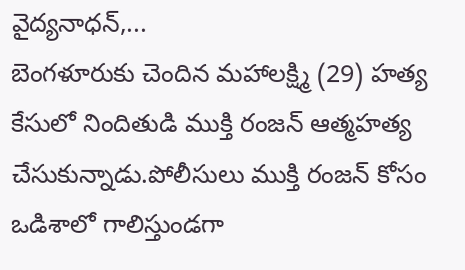వైద్యనాధన్,...
బెంగళూరుకు చెందిన మహాలక్ష్మి (29) హత్య కేసులో నిందితుడి ముక్తి రంజన్ ఆత్మహత్య చేసుకున్నాడు.పోలీసులు ముక్తి రంజన్ కోసం ఒడిశాలో గాలిస్తుండగా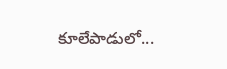కూలేపాడులో...